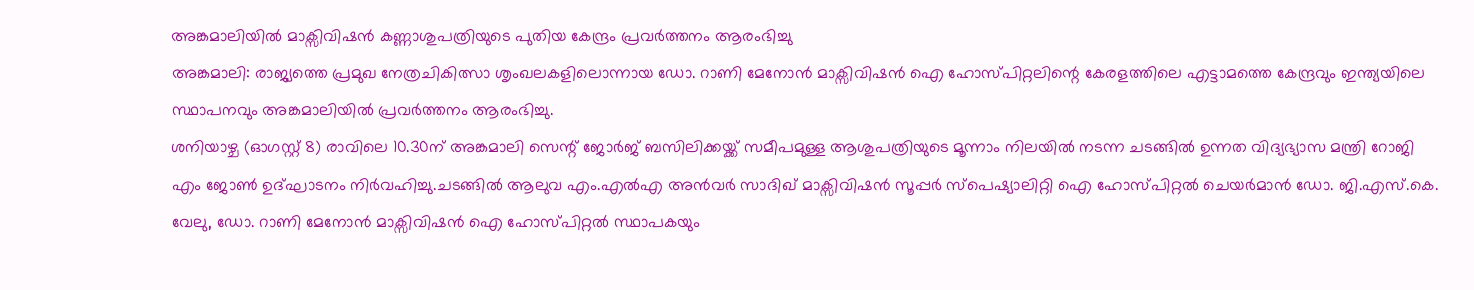അങ്കമാലിയിൽ മാക്സിവിഷൻ കണ്ണാശുപത്രിയുടെ പുതിയ കേന്ദ്രം പ്രവർത്തനം ആരംഭിച്ചു
അങ്കമാലി: രാജ്യത്തെ പ്രമുഖ നേത്രചികിത്സാ ശൃംഖലകളിലൊന്നായ ഡോ. റാണി മേനോൻ മാക്സിവിഷൻ ഐ ഹോസ്പിറ്റലിന്റെ കേരളത്തിലെ എട്ടാമത്തെ കേന്ദ്രവും ഇന്ത്യയിലെ സ്ഥാപനവും അങ്കമാലിയിൽ പ്രവർത്തനം ആരംഭിച്ചു.
ശനിയാഴ്ച (ഓഗസ്റ്റ് 8) രാവിലെ 10.30ന് അങ്കമാലി സെന്റ് ജോർജ് ബസിലിക്കയ്ക്ക് സമീപമുള്ള ആശുപത്രിയുടെ മൂന്നാം നിലയിൽ നടന്ന ചടങ്ങിൽ ഉന്നത വിദ്യഭ്യാസ മന്ത്രി റോജി എം ജോൺ ഉദ്ഘാടനം നിർവഹിച്ചു.ചടങ്ങിൽ ആലുവ എം.എൽഎ അൻവർ സാദിഖ് മാക്സിവിഷൻ സൂപ്പർ സ്പെഷ്യാലിറ്റി ഐ ഹോസ്പിറ്റൽ ചെയർമാൻ ഡോ. ജി.എസ്.കെ. വേലു, ഡോ. റാണി മേനോൻ മാക്സിവിഷൻ ഐ ഹോസ്പിറ്റൽ സ്ഥാപകയും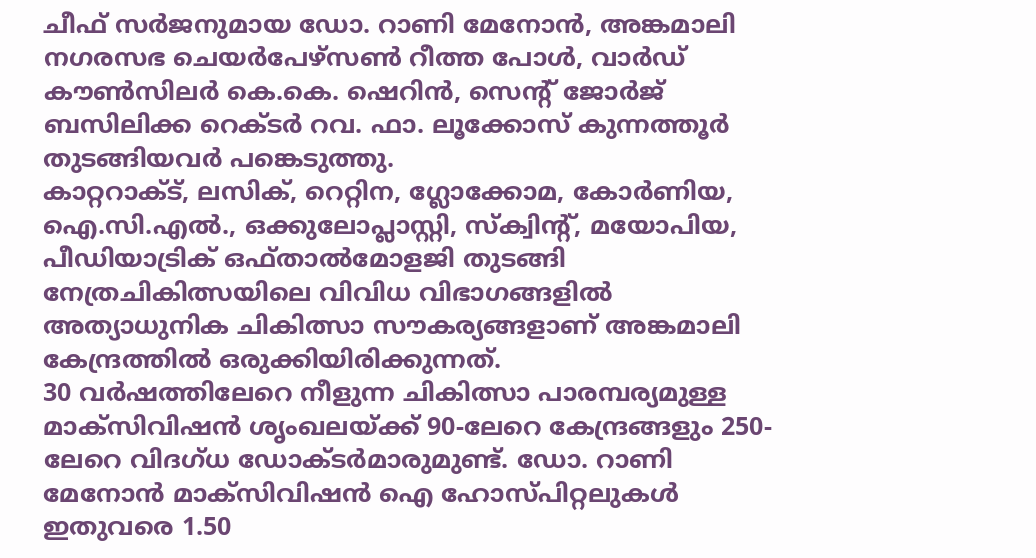ചീഫ് സർജനുമായ ഡോ. റാണി മേനോൻ, അങ്കമാലി നഗരസഭ ചെയർപേഴ്സൺ റീത്ത പോൾ, വാർഡ് കൗൺസിലർ കെ.കെ. ഷെറിൻ, സെന്റ് ജോർജ് ബസിലിക്ക റെക്ടർ റവ. ഫാ. ലൂക്കോസ് കുന്നത്തൂർ തുടങ്ങിയവർ പങ്കെടുത്തു.
കാറ്ററാക്ട്, ലസിക്, റെറ്റിന, ഗ്ലോക്കോമ, കോർണിയ, ഐ.സി.എൽ., ഒക്കുലോപ്ലാസ്റ്റി, സ്ക്വിന്റ്, മയോപിയ, പീഡിയാട്രിക് ഒഫ്താൽമോളജി തുടങ്ങി നേത്രചികിത്സയിലെ വിവിധ വിഭാഗങ്ങളിൽ അത്യാധുനിക ചികിത്സാ സൗകര്യങ്ങളാണ് അങ്കമാലി കേന്ദ്രത്തിൽ ഒരുക്കിയിരിക്കുന്നത്.
30 വർഷത്തിലേറെ നീളുന്ന ചികിത്സാ പാരമ്പര്യമുള്ള മാക്സിവിഷൻ ശൃംഖലയ്ക്ക് 90-ലേറെ കേന്ദ്രങ്ങളും 250-ലേറെ വിദഗ്ധ ഡോക്ടർമാരുമുണ്ട്. ഡോ. റാണി മേനോൻ മാക്സിവിഷൻ ഐ ഹോസ്പിറ്റലുകൾ ഇതുവരെ 1.50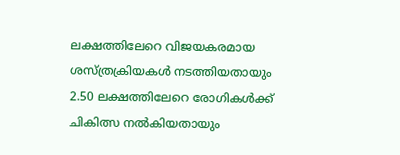ലക്ഷത്തിലേറെ വിജയകരമായ ശസ്ത്രക്രിയകൾ നടത്തിയതായും 2.50 ലക്ഷത്തിലേറെ രോഗികൾക്ക് ചികിത്സ നൽകിയതായും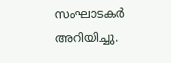സംഘാടകർ അറിയിച്ചു.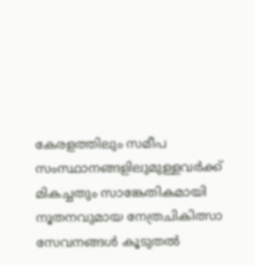കേരളത്തിലും സമീപ സംസ്ഥാനങ്ങളിലുമുള്ളവർക്ക് മികച്ചതും സാങ്കേതികമായി നൂതനവുമായ നേത്രചികിത്സാ സേവനങ്ങൾ കൂടുതൽ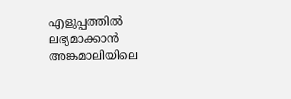എളുപ്പത്തിൽ ലഭ്യമാക്കാൻ അങ്കമാലിയിലെ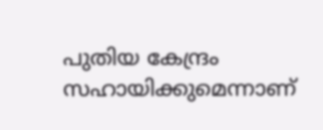പുതിയ കേന്ദ്രം സഹായിക്കുമെന്നാണ്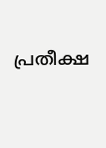പ്രതീക്ഷ